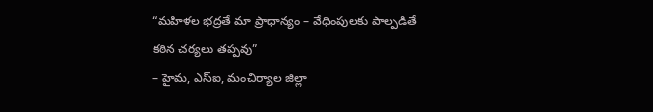“మహిళల భద్రతే మా ప్రాధాన్యం – వేధింపులకు పాల్పడితే కఠిన చర్యలు తప్పవు”
– హైమ, ఎస్ఐ, మంచిర్యాల జిల్లా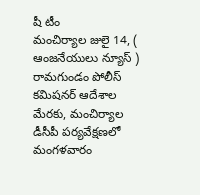షీ టీం
మంచిర్యాల జులై 14, ( ఆంజనేయులు న్యూస్ )
రామగుండం పోలీస్ కమిషనర్ ఆదేశాల మేరకు, మంచిర్యాల డీసీపీ పర్యవేక్షణలో మంగళవారం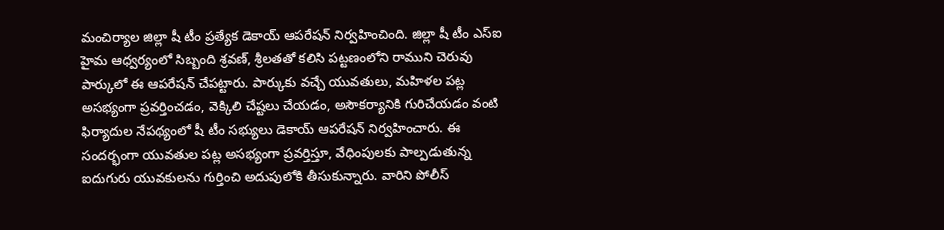మంచిర్యాల జిల్లా షీ టీం ప్రత్యేక డెకాయ్ ఆపరేషన్ నిర్వహించింది. జిల్లా షీ టీం ఎస్ఐ హైమ ఆధ్వర్యంలో సిబ్బంది శ్రవణ్, శ్రీలతతో కలిసి పట్టణంలోని రాముని చెరువు పార్కులో ఈ ఆపరేషన్ చేపట్టారు. పార్కుకు వచ్చే యువతులు, మహిళల పట్ల అసభ్యంగా ప్రవర్తించడం, వెక్కిలి చేష్టలు చేయడం, అసౌకర్యానికి గురిచేయడం వంటి ఫిర్యాదుల నేపథ్యంలో షీ టీం సభ్యులు డెకాయ్ ఆపరేషన్ నిర్వహించారు. ఈ సందర్భంగా యువతుల పట్ల అసభ్యంగా ప్రవర్తిస్తూ, వేధింపులకు పాల్పడుతున్న ఐదుగురు యువకులను గుర్తించి అదుపులోకి తీసుకున్నారు. వారిని పోలీస్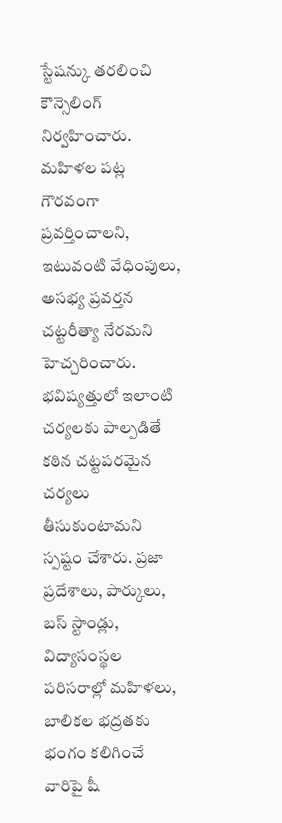స్టేషన్కు తరలించి కౌన్సెలింగ్ నిర్వహించారు. మహిళల పట్ల గౌరవంగా ప్రవర్తించాలని, ఇటువంటి వేధింపులు, అసభ్య ప్రవర్తన చట్టరీత్యా నేరమని హెచ్చరించారు. భవిష్యత్తులో ఇలాంటి చర్యలకు పాల్పడితే కఠిన చట్టపరమైన చర్యలు తీసుకుంటామని స్పష్టం చేశారు. ప్రజా ప్రదేశాలు, పార్కులు, బస్ స్టాండ్లు, విద్యాసంస్థల పరిసరాల్లో మహిళలు, బాలికల భద్రతకు భంగం కలిగించే వారిపై షీ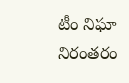టీం నిఘా నిరంతరం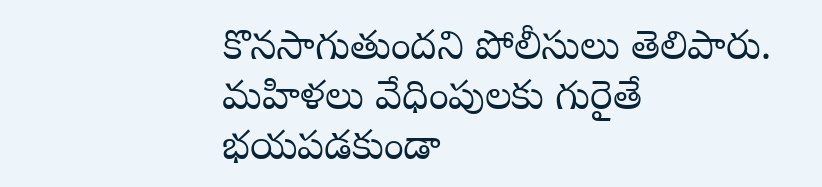కొనసాగుతుందని పోలీసులు తెలిపారు. మహిళలు వేధింపులకు గురైతే భయపడకుండా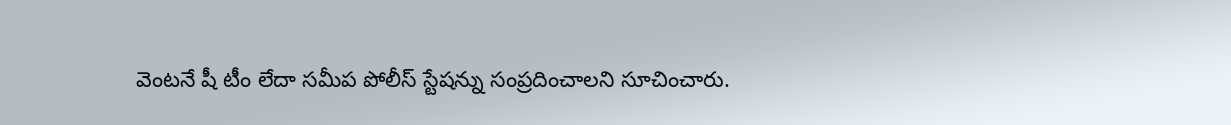వెంటనే షీ టీం లేదా సమీప పోలీస్ స్టేషన్ను సంప్రదించాలని సూచించారు.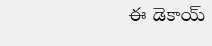ఈ డెకాయ్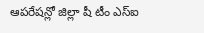ఆపరేషన్లో జిల్లా షీ టీం ఎస్ఐ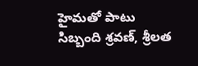హైమతో పాటు సిబ్బంది శ్రవణ్, శ్రీలత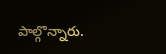పాల్గొన్నారు.